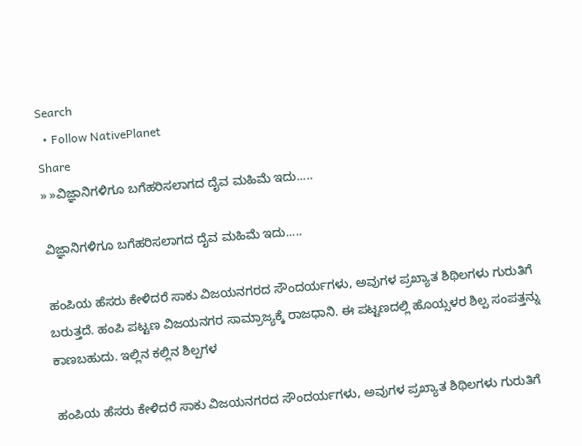Search
  • Follow NativePlanet
Share
» »ವಿಜ್ಞಾನಿಗಳಿಗೂ ಬಗೆಹರಿಸಲಾಗದ ದೈವ ಮಹಿಮೆ ಇದು.....

ವಿಜ್ಞಾನಿಗಳಿಗೂ ಬಗೆಹರಿಸಲಾಗದ ದೈವ ಮಹಿಮೆ ಇದು.....

ಹಂಪಿಯ ಹೆಸರು ಕೇಳಿದರೆ ಸಾಕು ವಿಜಯನಗರದ ಸೌಂದರ್ಯಗಳು, ಅವುಗಳ ಪ್ರಖ್ಯಾತ ಶಿಥಿಲಗಳು ಗುರುತಿಗೆ ಬರುತ್ತದೆ. ಹಂಪಿ ಪಟ್ಟಣ ವಿಜಯನಗರ ಸಾಮ್ರಾಜ್ಯಕ್ಕೆ ರಾಜಧಾನಿ. ಈ ಪಟ್ಟಣದಲ್ಲಿ ಹೊಯ್ಸಳರ ಶಿಲ್ಪ ಸಂಪತ್ತನ್ನು ಕಾಣಬಹುದು. ಇಲ್ಲಿನ ಕಲ್ಲಿನ ಶಿಲ್ಪಗಳ

ಹಂಪಿಯ ಹೆಸರು ಕೇಳಿದರೆ ಸಾಕು ವಿಜಯನಗರದ ಸೌಂದರ್ಯಗಳು, ಅವುಗಳ ಪ್ರಖ್ಯಾತ ಶಿಥಿಲಗಳು ಗುರುತಿಗೆ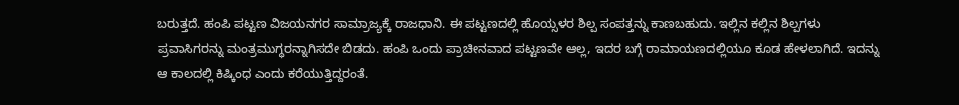ಬರುತ್ತದೆ. ಹಂಪಿ ಪಟ್ಟಣ ವಿಜಯನಗರ ಸಾಮ್ರಾಜ್ಯಕ್ಕೆ ರಾಜಧಾನಿ. ಈ ಪಟ್ಟಣದಲ್ಲಿ ಹೊಯ್ಸಳರ ಶಿಲ್ಪ ಸಂಪತ್ತನ್ನು ಕಾಣಬಹುದು. ಇಲ್ಲಿನ ಕಲ್ಲಿನ ಶಿಲ್ಪಗಳು ಪ್ರವಾಸಿಗರನ್ನು ಮಂತ್ರಮುಗ್ಧರನ್ನಾಗಿಸದೇ ಬಿಡದು. ಹಂಪಿ ಒಂದು ಪ್ರಾಚೀನವಾದ ಪಟ್ಟಣವೇ ಆಲ್ಲ, ಇದರ ಬಗ್ಗೆ ರಾಮಾಯಣದಲ್ಲಿಯೂ ಕೂಡ ಹೇಳಲಾಗಿದೆ. ಇದನ್ನು ಆ ಕಾಲದಲ್ಲಿ ಕಿಷ್ಕಿಂಧ ಎಂದು ಕರೆಯುತ್ತಿದ್ದರಂತೆ.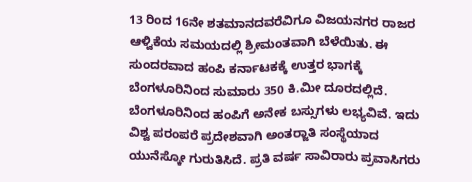13 ರಿಂದ 16ನೇ ಶತಮಾನದವರೆವಿಗೂ ವಿಜಯನಗರ ರಾಜರ ಆಳ್ವಿಕೆಯ ಸಮಯದಲ್ಲಿ ಶ್ರೀಮಂತವಾಗಿ ಬೆಳೆಯಿತು. ಈ ಸುಂದರವಾದ ಹಂಪಿ ಕರ್ನಾಟಕಕ್ಕೆ ಉತ್ತರ ಭಾಗಕ್ಕೆ ಬೆಂಗಳೂರಿನಿಂದ ಸುಮಾರು 350 ಕಿ.ಮೀ ದೂರದಲ್ಲಿದೆ. ಬೆಂಗಳೂರಿನಿಂದ ಹಂಪಿಗೆ ಅನೇಕ ಬಸ್ಸುಗಳು ಲಭ್ಯವಿವೆ. ಇದು ವಿಶ್ವ ಪರಂಪರೆ ಪ್ರದೇಶವಾಗಿ ಅಂತರ್‍ಜಾತಿ ಸಂಸ್ಥೆಯಾದ ಯುನೆಸ್ಕೋ ಗುರುತಿಸಿದೆ. ಪ್ರತಿ ವರ್ಷ ಸಾವಿರಾರು ಪ್ರವಾಸಿಗರು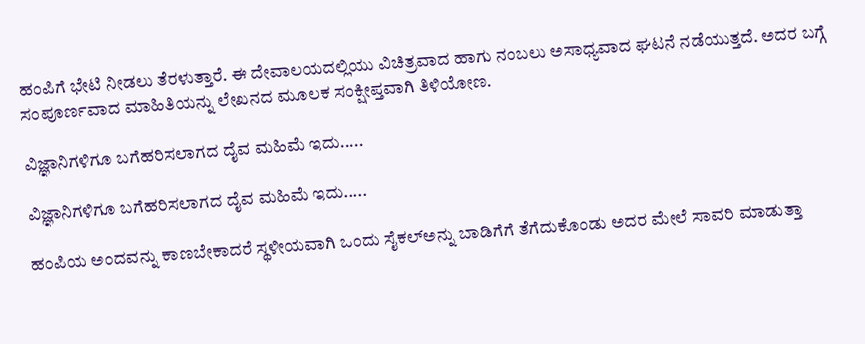ಹಂಪಿಗೆ ಭೇಟಿ ನೀಡಲು ತೆರಳುತ್ತಾರೆ. ಈ ದೇವಾಲಯದಲ್ಲಿಯು ವಿಚಿತ್ರವಾದ ಹಾಗು ನಂಬಲು ಅಸಾಧ್ಯವಾದ ಘಟನೆ ನಡೆಯುತ್ತದೆ. ಅದರ ಬಗ್ಗೆ ಸಂಪೂರ್ಣವಾದ ಮಾಹಿತಿಯನ್ನು ಲೇಖನದ ಮೂಲಕ ಸಂಕ್ಷೀಪ್ತವಾಗಿ ತಿಳಿಯೋಣ.

ವಿಜ್ಞಾನಿಗಳಿಗೂ ಬಗೆಹರಿಸಲಾಗದ ದೈವ ಮಹಿಮೆ ಇದು.....

ವಿಜ್ಞಾನಿಗಳಿಗೂ ಬಗೆಹರಿಸಲಾಗದ ದೈವ ಮಹಿಮೆ ಇದು.....

ಹಂಪಿಯ ಅಂದವನ್ನು ಕಾಣಬೇಕಾದರೆ ಸ್ಥಳೀಯವಾಗಿ ಒಂದು ಸೈಕಲ್‍ಅನ್ನು ಬಾಡಿಗೆಗೆ ತೆಗೆದುಕೊಂಡು ಅದರ ಮೇಲೆ ಸಾವರಿ ಮಾಡುತ್ತಾ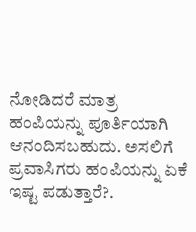ನೋಡಿದರೆ ಮಾತ್ರ ಹಂಪಿಯನ್ನು ಪೂರ್ತಿಯಾಗಿ ಆನಂದಿಸಬಹುದು. ಅಸಲಿಗೆ ಪ್ರವಾಸಿಗರು ಹಂಪಿಯನ್ನು ಏಕೆ ಇಷ್ಟ ಪಡುತ್ತಾರೆ?.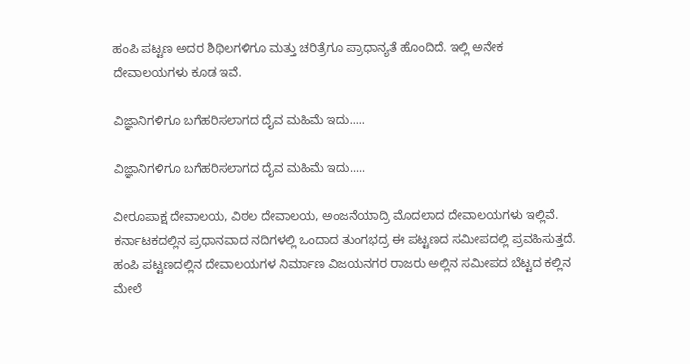ಹಂಪಿ ಪಟ್ಟಣ ಅದರ ಶಿಥಿಲಗಳಿಗೂ ಮತ್ತು ಚರಿತ್ರೆಗೂ ಪ್ರಾಧಾನ್ಯತೆ ಹೊಂದಿದೆ. ಇಲ್ಲಿ ಅನೇಕ ದೇವಾಲಯಗಳು ಕೂಡ ಇವೆ.

ವಿಜ್ಞಾನಿಗಳಿಗೂ ಬಗೆಹರಿಸಲಾಗದ ದೈವ ಮಹಿಮೆ ಇದು.....

ವಿಜ್ಞಾನಿಗಳಿಗೂ ಬಗೆಹರಿಸಲಾಗದ ದೈವ ಮಹಿಮೆ ಇದು.....

ವೀರೂಪಾಕ್ಷ ದೇವಾಲಯ, ವಿಠಲ ದೇವಾಲಯ, ಅಂಜನೆಯಾದ್ರಿ ಮೊದಲಾದ ದೇವಾಲಯಗಳು ಇಲ್ಲಿವೆ. ಕರ್ನಾಟಕದಲ್ಲಿನ ಪ್ರಧಾನವಾದ ನದಿಗಳಲ್ಲಿ ಒಂದಾದ ತುಂಗಭದ್ರ ಈ ಪಟ್ಟಣದ ಸಮೀಪದಲ್ಲಿ ಪ್ರವಹಿಸುತ್ತದೆ. ಹಂಪಿ ಪಟ್ಟಣದಲ್ಲಿನ ದೇವಾಲಯಗಳ ನಿರ್ಮಾಣ ವಿಜಯನಗರ ರಾಜರು ಅಲ್ಲಿನ ಸಮೀಪದ ಬೆಟ್ಟದ ಕಲ್ಲಿನ ಮೇಲೆ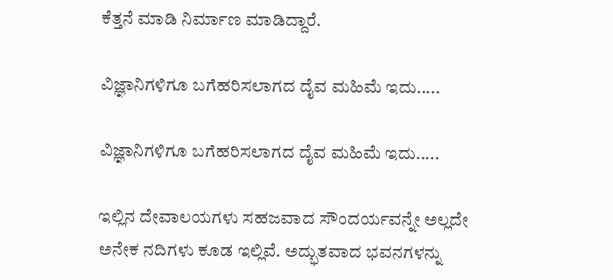ಕೆತ್ತನೆ ಮಾಡಿ ನಿರ್ಮಾಣ ಮಾಡಿದ್ದಾರೆ.

ವಿಜ್ಞಾನಿಗಳಿಗೂ ಬಗೆಹರಿಸಲಾಗದ ದೈವ ಮಹಿಮೆ ಇದು.....

ವಿಜ್ಞಾನಿಗಳಿಗೂ ಬಗೆಹರಿಸಲಾಗದ ದೈವ ಮಹಿಮೆ ಇದು.....

ಇಲ್ಲಿನ ದೇವಾಲಯಗಳು ಸಹಜವಾದ ಸೌಂದರ್ಯವನ್ನೇ ಅಲ್ಲದೇ ಅನೇಕ ನದಿಗಳು ಕೂಡ ಇಲ್ಲಿವೆ. ಅದ್ಭುತವಾದ ಭವನಗಳನ್ನು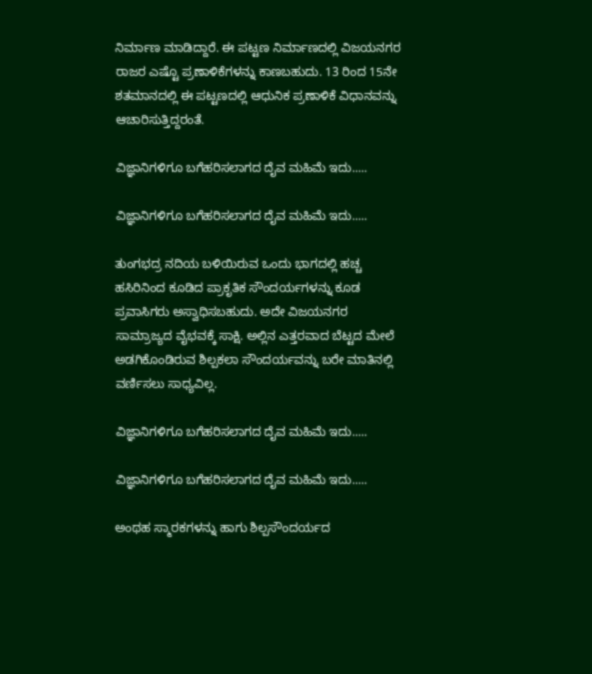ನಿರ್ಮಾಣ ಮಾಡಿದ್ದಾರೆ. ಈ ಪಟ್ಟಣ ನಿರ್ಮಾಣದಲ್ಲಿ ವಿಜಯನಗರ ರಾಜರ ಎಷ್ಟೊ ಪ್ರಣಾಳಿಕೆಗಳನ್ನು ಕಾಣಬಹುದು. 13 ರಿಂದ 15ನೇ ಶತಮಾನದಲ್ಲಿ ಈ ಪಟ್ಟಣದಲ್ಲಿ ಆಧುನಿಕ ಪ್ರಣಾಳಿಕೆ ವಿಧಾನವನ್ನು ಆಚಾರಿಸುತ್ತಿದ್ದರಂತೆ.

ವಿಜ್ಞಾನಿಗಳಿಗೂ ಬಗೆಹರಿಸಲಾಗದ ದೈವ ಮಹಿಮೆ ಇದು.....

ವಿಜ್ಞಾನಿಗಳಿಗೂ ಬಗೆಹರಿಸಲಾಗದ ದೈವ ಮಹಿಮೆ ಇದು.....

ತುಂಗಭದ್ರ ನದಿಯ ಬಳಿಯಿರುವ ಒಂದು ಭಾಗದಲ್ಲಿ ಹಚ್ಚ ಹಸಿರಿನಿಂದ ಕೂಡಿದ ಪ್ರಾಕೃತಿಕ ಸೌಂದರ್ಯಗಳನ್ನು ಕೂಡ ಪ್ರವಾಸಿಗರು ಅಸ್ವಾಧಿಸಬಹುದು. ಅದೇ ವಿಜಯನಗರ ಸಾಮ್ರಾಜ್ಯದ ವೈಭವಕ್ಕೆ ಸಾಕ್ಷಿ. ಅಲ್ಲಿನ ಎತ್ತರವಾದ ಬೆಟ್ಟದ ಮೇಲೆ ಅಡಗಿಕೊಂಡಿರುವ ಶಿಲ್ಪಕಲಾ ಸೌಂದರ್ಯವನ್ನು ಬರೇ ಮಾತಿನಲ್ಲಿ ವರ್ಣಿಸಲು ಸಾಧ್ಯವಿಲ್ಲ.

ವಿಜ್ಞಾನಿಗಳಿಗೂ ಬಗೆಹರಿಸಲಾಗದ ದೈವ ಮಹಿಮೆ ಇದು.....

ವಿಜ್ಞಾನಿಗಳಿಗೂ ಬಗೆಹರಿಸಲಾಗದ ದೈವ ಮಹಿಮೆ ಇದು.....

ಅಂಥಹ ಸ್ಮಾರಕಗಳನ್ನು ಹಾಗು ಶಿಲ್ಪಸೌಂದರ್ಯದ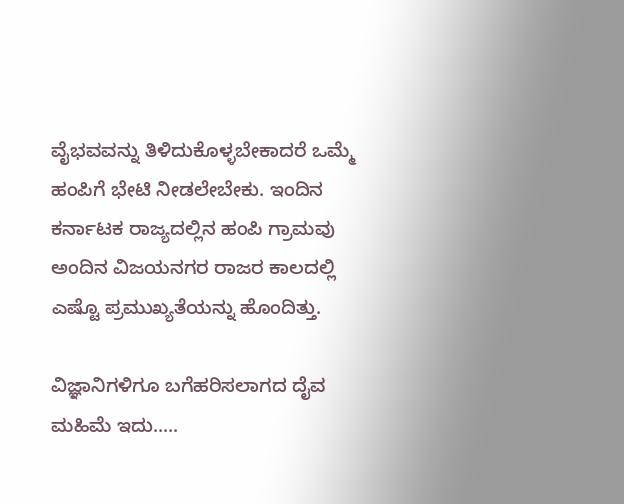ವೈಭವವನ್ನು ತಿಳಿದುಕೊಳ್ಳಬೇಕಾದರೆ ಒಮ್ಮೆ ಹಂಪಿಗೆ ಭೇಟಿ ನೀಡಲೇಬೇಕು. ಇಂದಿನ ಕರ್ನಾಟಕ ರಾಜ್ಯದಲ್ಲಿನ ಹಂಪಿ ಗ್ರಾಮವು ಅಂದಿನ ವಿಜಯನಗರ ರಾಜರ ಕಾಲದಲ್ಲಿ ಎಷ್ಟೊ ಪ್ರಮುಖ್ಯತೆಯನ್ನು ಹೊಂದಿತ್ತು.

ವಿಜ್ಞಾನಿಗಳಿಗೂ ಬಗೆಹರಿಸಲಾಗದ ದೈವ ಮಹಿಮೆ ಇದು.....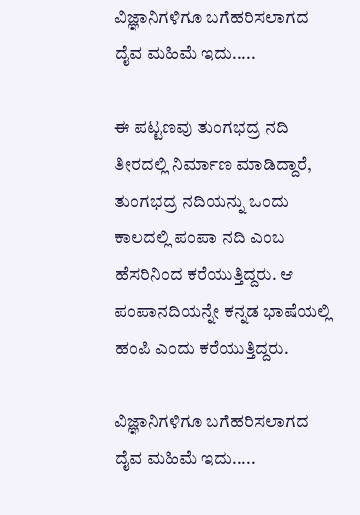ವಿಜ್ಞಾನಿಗಳಿಗೂ ಬಗೆಹರಿಸಲಾಗದ ದೈವ ಮಹಿಮೆ ಇದು.....

ಈ ಪಟ್ಟಣವು ತುಂಗಭದ್ರ ನದಿ ತೀರದಲ್ಲಿ ನಿರ್ಮಾಣ ಮಾಡಿದ್ದಾರೆ, ತುಂಗಭದ್ರ ನದಿಯನ್ನು ಒಂದು ಕಾಲದಲ್ಲಿ ಪಂಪಾ ನದಿ ಎಂಬ ಹೆಸರಿನಿಂದ ಕರೆಯುತ್ತಿದ್ದರು. ಆ ಪಂಪಾನದಿಯನ್ನೇ ಕನ್ನಡ ಭಾಷೆಯಲ್ಲಿ ಹಂಪಿ ಎಂದು ಕರೆಯುತ್ತಿದ್ದರು.

ವಿಜ್ಞಾನಿಗಳಿಗೂ ಬಗೆಹರಿಸಲಾಗದ ದೈವ ಮಹಿಮೆ ಇದು.....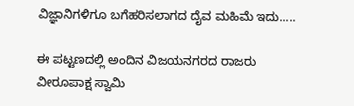ವಿಜ್ಞಾನಿಗಳಿಗೂ ಬಗೆಹರಿಸಲಾಗದ ದೈವ ಮಹಿಮೆ ಇದು.....

ಈ ಪಟ್ಟಣದಲ್ಲಿ ಅಂದಿನ ವಿಜಯನಗರದ ರಾಜರು ವೀರೂಪಾಕ್ಷ ಸ್ವಾಮಿ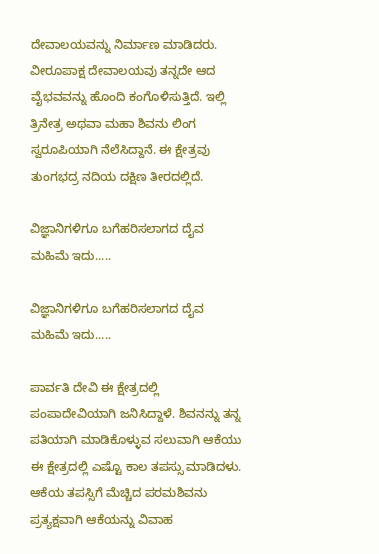ದೇವಾಲಯವನ್ನು ನಿರ್ಮಾಣ ಮಾಡಿದರು. ವೀರೂಪಾಕ್ಷ ದೇವಾಲಯವು ತನ್ನದೇ ಆದ ವೈಭವವನ್ನು ಹೊಂದಿ ಕಂಗೊಳಿಸುತ್ತಿದೆ. ಇಲ್ಲಿ ತ್ರಿನೇತ್ರ ಅಥವಾ ಮಹಾ ಶಿವನು ಲಿಂಗ ಸ್ವರೂಪಿಯಾಗಿ ನೆಲೆಸಿದ್ದಾನೆ. ಈ ಕ್ಷೇತ್ರವು ತುಂಗಭದ್ರ ನದಿಯ ದಕ್ಷಿಣ ತೀರದಲ್ಲಿದೆ.

ವಿಜ್ಞಾನಿಗಳಿಗೂ ಬಗೆಹರಿಸಲಾಗದ ದೈವ ಮಹಿಮೆ ಇದು.....

ವಿಜ್ಞಾನಿಗಳಿಗೂ ಬಗೆಹರಿಸಲಾಗದ ದೈವ ಮಹಿಮೆ ಇದು.....

ಪಾರ್ವತಿ ದೇವಿ ಈ ಕ್ಷೇತ್ರದಲ್ಲಿ ಪಂಪಾದೇವಿಯಾಗಿ ಜನಿಸಿದ್ದಾಳೆ. ಶಿವನನ್ನು ತನ್ನ ಪತಿಯಾಗಿ ಮಾಡಿಕೊಳ್ಳುವ ಸಲುವಾಗಿ ಆಕೆಯು ಈ ಕ್ಷೇತ್ರದಲ್ಲಿ ಎಷ್ಟೊ ಕಾಲ ತಪಸ್ಸು ಮಾಡಿದಳು. ಆಕೆಯ ತಪಸ್ಸಿಗೆ ಮೆಚ್ಚಿದ ಪರಮಶಿವನು ಪ್ರತ್ಯಕ್ಷವಾಗಿ ಆಕೆಯನ್ನು ವಿವಾಹ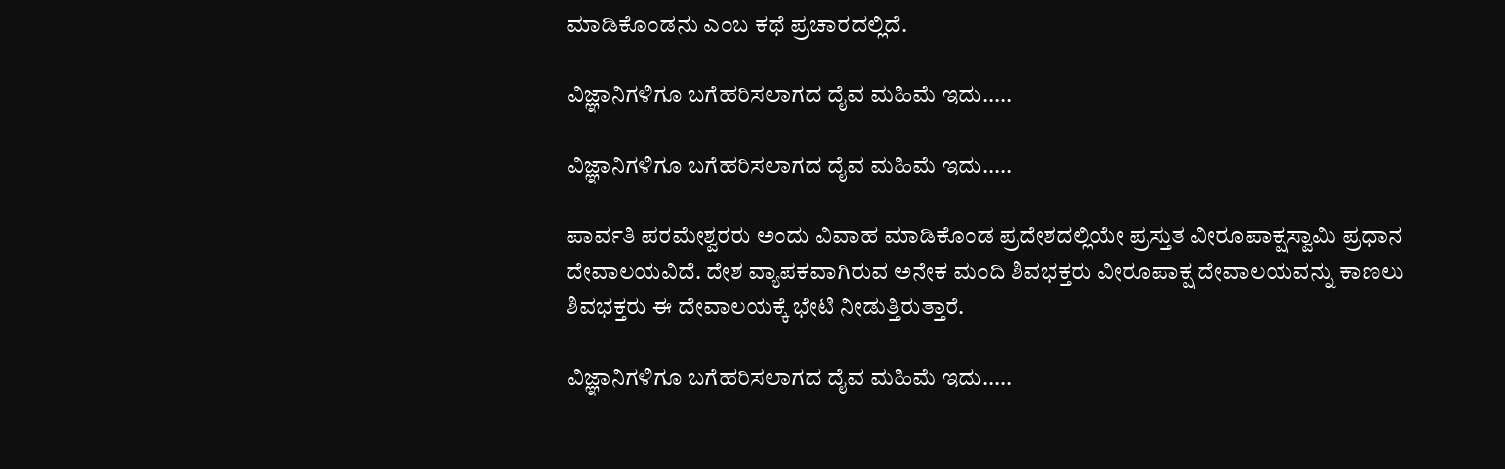ಮಾಡಿಕೊಂಡನು ಎಂಬ ಕಥೆ ಪ್ರಚಾರದಲ್ಲಿದೆ.

ವಿಜ್ಞಾನಿಗಳಿಗೂ ಬಗೆಹರಿಸಲಾಗದ ದೈವ ಮಹಿಮೆ ಇದು.....

ವಿಜ್ಞಾನಿಗಳಿಗೂ ಬಗೆಹರಿಸಲಾಗದ ದೈವ ಮಹಿಮೆ ಇದು.....

ಪಾರ್ವತಿ ಪರಮೇಶ್ವರರು ಅಂದು ವಿವಾಹ ಮಾಡಿಕೊಂಡ ಪ್ರದೇಶದಲ್ಲಿಯೇ ಪ್ರಸ್ತುತ ವೀರೂಪಾಕ್ಷಸ್ವಾಮಿ ಪ್ರಧಾನ ದೇವಾಲಯವಿದೆ. ದೇಶ ವ್ಯಾಪಕವಾಗಿರುವ ಅನೇಕ ಮಂದಿ ಶಿವಭಕ್ತರು ವೀರೂಪಾಕ್ಷ ದೇವಾಲಯವನ್ನು ಕಾಣಲು ಶಿವಭಕ್ತರು ಈ ದೇವಾಲಯಕ್ಕೆ ಭೇಟಿ ನೀಡುತ್ತಿರುತ್ತಾರೆ.

ವಿಜ್ಞಾನಿಗಳಿಗೂ ಬಗೆಹರಿಸಲಾಗದ ದೈವ ಮಹಿಮೆ ಇದು.....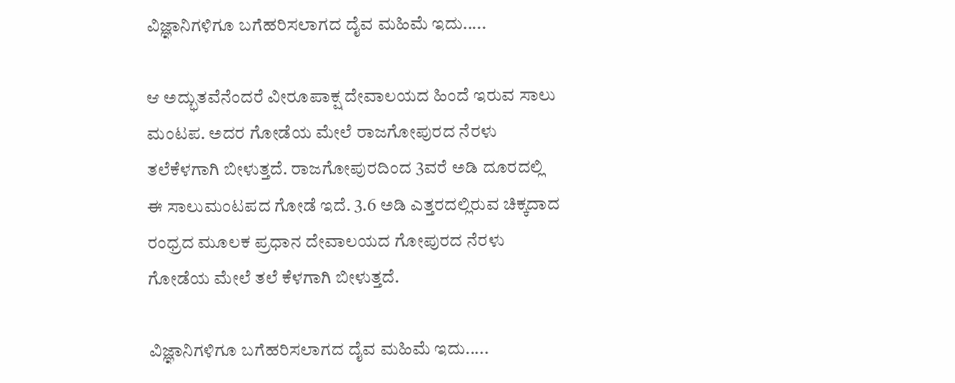ವಿಜ್ಞಾನಿಗಳಿಗೂ ಬಗೆಹರಿಸಲಾಗದ ದೈವ ಮಹಿಮೆ ಇದು.....

ಆ ಅದ್ಭುತವೆನೆಂದರೆ ವೀರೂಪಾಕ್ಷ ದೇವಾಲಯದ ಹಿಂದೆ ಇರುವ ಸಾಲು ಮಂಟಪ. ಅದರ ಗೋಡೆಯ ಮೇಲೆ ರಾಜಗೋಪುರದ ನೆರಳು ತಲೆಕೆಳಗಾಗಿ ಬೀಳುತ್ತದೆ. ರಾಜಗೋಪುರದಿಂದ 3ವರೆ ಅಡಿ ದೂರದಲ್ಲಿ ಈ ಸಾಲುಮಂಟಪದ ಗೋಡೆ ಇದೆ. 3.6 ಅಡಿ ಎತ್ತರದಲ್ಲಿರುವ ಚಿಕ್ಕದಾದ ರಂಧ್ರದ ಮೂಲಕ ಪ್ರಧಾನ ದೇವಾಲಯದ ಗೋಪುರದ ನೆರಳು ಗೋಡೆಯ ಮೇಲೆ ತಲೆ ಕೆಳಗಾಗಿ ಬೀಳುತ್ತದೆ.

ವಿಜ್ಞಾನಿಗಳಿಗೂ ಬಗೆಹರಿಸಲಾಗದ ದೈವ ಮಹಿಮೆ ಇದು.....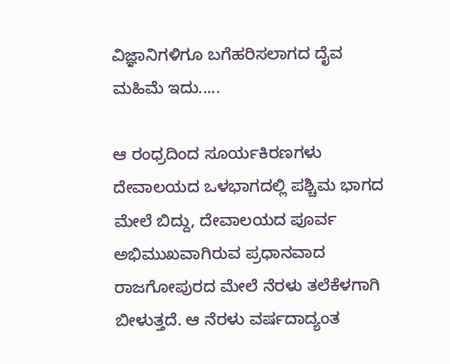ವಿಜ್ಞಾನಿಗಳಿಗೂ ಬಗೆಹರಿಸಲಾಗದ ದೈವ ಮಹಿಮೆ ಇದು.....

ಆ ರಂಧ್ರದಿಂದ ಸೂರ್ಯಕಿರಣಗಳು ದೇವಾಲಯದ ಒಳಭಾಗದಲ್ಲಿ ಪಶ್ಚಿಮ ಭಾಗದ ಮೇಲೆ ಬಿದ್ದು, ದೇವಾಲಯದ ಪೂರ್ವ ಅಭಿಮುಖವಾಗಿರುವ ಪ್ರಧಾನವಾದ ರಾಜಗೋಪುರದ ಮೇಲೆ ನೆರಳು ತಲೆಕೆಳಗಾಗಿ ಬೀಳುತ್ತದೆ. ಆ ನೆರಳು ವರ್ಷದಾದ್ಯಂತ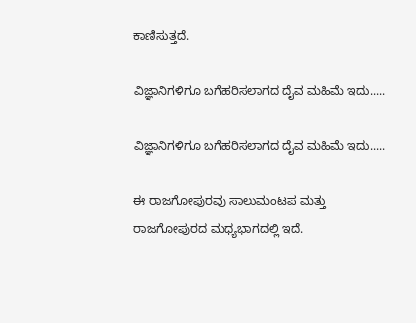ಕಾಣಿಸುತ್ತದೆ.

ವಿಜ್ಞಾನಿಗಳಿಗೂ ಬಗೆಹರಿಸಲಾಗದ ದೈವ ಮಹಿಮೆ ಇದು.....

ವಿಜ್ಞಾನಿಗಳಿಗೂ ಬಗೆಹರಿಸಲಾಗದ ದೈವ ಮಹಿಮೆ ಇದು.....

ಈ ರಾಜಗೋಪುರವು ಸಾಲುಮಂಟಪ ಮತ್ತು ರಾಜಗೋಪುರದ ಮಧ್ಯಭಾಗದಲ್ಲಿ ಇದೆ.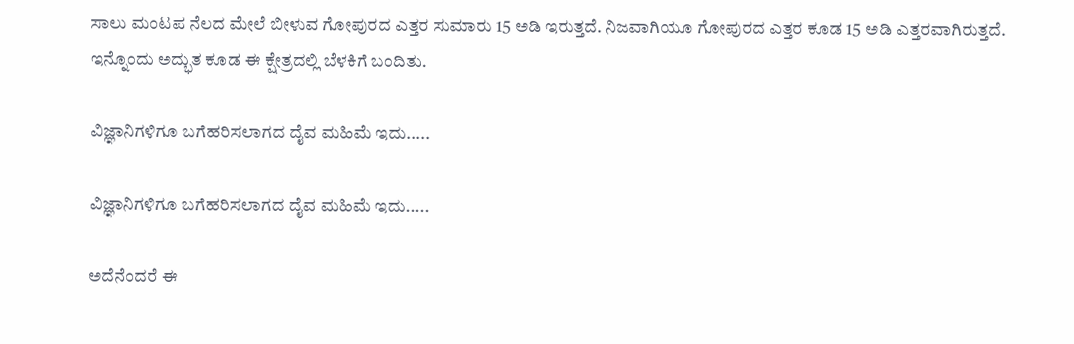ಸಾಲು ಮಂಟಪ ನೆಲದ ಮೇಲೆ ಬೀಳುವ ಗೋಪುರದ ಎತ್ತರ ಸುಮಾರು 15 ಅಡಿ ಇರುತ್ತದೆ. ನಿಜವಾಗಿಯೂ ಗೋಪುರದ ಎತ್ತರ ಕೂಡ 15 ಅಡಿ ಎತ್ತರವಾಗಿರುತ್ತದೆ. ಇನ್ನೊಂದು ಅದ್ಭುತ ಕೂಡ ಈ ಕ್ಷೇತ್ರದಲ್ಲಿ ಬೆಳಕಿಗೆ ಬಂದಿತು.

ವಿಜ್ಞಾನಿಗಳಿಗೂ ಬಗೆಹರಿಸಲಾಗದ ದೈವ ಮಹಿಮೆ ಇದು.....

ವಿಜ್ಞಾನಿಗಳಿಗೂ ಬಗೆಹರಿಸಲಾಗದ ದೈವ ಮಹಿಮೆ ಇದು.....

ಅದೆನೆಂದರೆ ಈ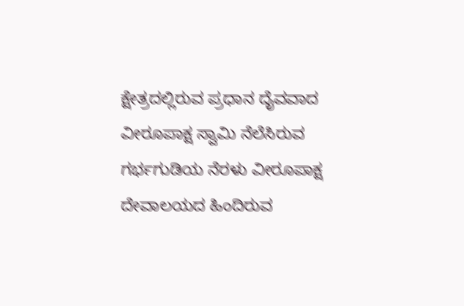ಕ್ಷೇತ್ರದಲ್ಲಿರುವ ಪ್ರಧಾನ ದೈವವಾದ ವೀರೂಪಾಕ್ಷ ಸ್ವಾಮಿ ನೆಲೆಸಿರುವ ಗರ್ಭಗುಡಿಯ ನೆರಳು ವೀರೂಪಾಕ್ಷ ದೇವಾಲಯದ ಹಿಂದಿರುವ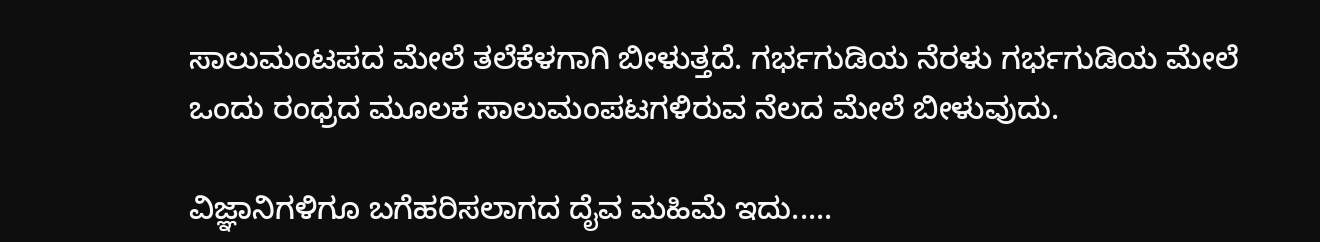ಸಾಲುಮಂಟಪದ ಮೇಲೆ ತಲೆಕೆಳಗಾಗಿ ಬೀಳುತ್ತದೆ. ಗರ್ಭಗುಡಿಯ ನೆರಳು ಗರ್ಭಗುಡಿಯ ಮೇಲೆ ಒಂದು ರಂಧ್ರದ ಮೂಲಕ ಸಾಲುಮಂಪಟಗಳಿರುವ ನೆಲದ ಮೇಲೆ ಬೀಳುವುದು.

ವಿಜ್ಞಾನಿಗಳಿಗೂ ಬಗೆಹರಿಸಲಾಗದ ದೈವ ಮಹಿಮೆ ಇದು.....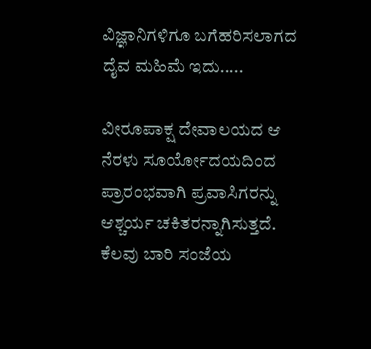ವಿಜ್ಞಾನಿಗಳಿಗೂ ಬಗೆಹರಿಸಲಾಗದ ದೈವ ಮಹಿಮೆ ಇದು.....

ವೀರೂಪಾಕ್ಷ ದೇವಾಲಯದ ಆ ನೆರಳು ಸೂರ್ಯೋದಯದಿಂದ ಪ್ರಾರಂಭವಾಗಿ ಪ್ರವಾಸಿಗರನ್ನು ಆಶ್ಚರ್ಯ ಚಕಿತರನ್ನಾಗಿಸುತ್ತದೆ. ಕೆಲವು ಬಾರಿ ಸಂಜೆಯ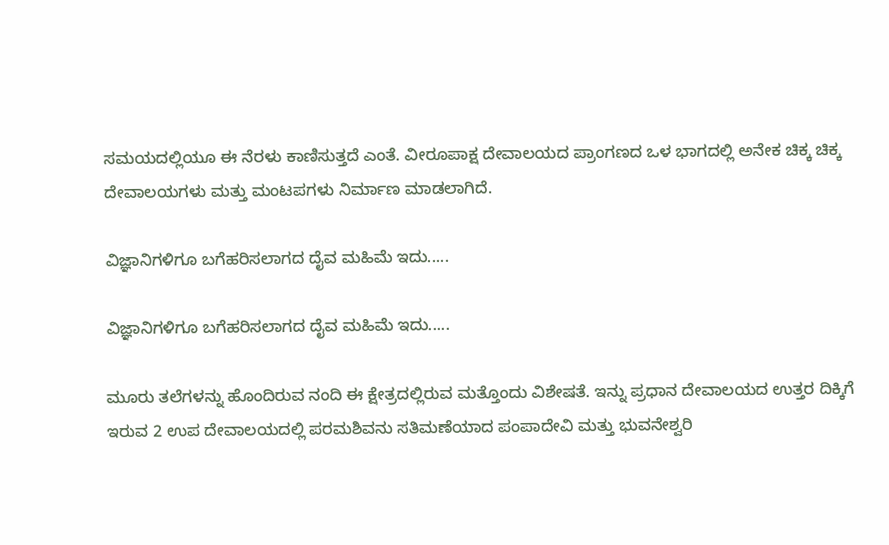ಸಮಯದಲ್ಲಿಯೂ ಈ ನೆರಳು ಕಾಣಿಸುತ್ತದೆ ಎಂತೆ. ವೀರೂಪಾಕ್ಷ ದೇವಾಲಯದ ಪ್ರಾಂಗಣದ ಒಳ ಭಾಗದಲ್ಲಿ ಅನೇಕ ಚಿಕ್ಕ ಚಿಕ್ಕ ದೇವಾಲಯಗಳು ಮತ್ತು ಮಂಟಪಗಳು ನಿರ್ಮಾಣ ಮಾಡಲಾಗಿದೆ.

ವಿಜ್ಞಾನಿಗಳಿಗೂ ಬಗೆಹರಿಸಲಾಗದ ದೈವ ಮಹಿಮೆ ಇದು.....

ವಿಜ್ಞಾನಿಗಳಿಗೂ ಬಗೆಹರಿಸಲಾಗದ ದೈವ ಮಹಿಮೆ ಇದು.....

ಮೂರು ತಲೆಗಳನ್ನು ಹೊಂದಿರುವ ನಂದಿ ಈ ಕ್ಷೇತ್ರದಲ್ಲಿರುವ ಮತ್ತೊಂದು ವಿಶೇಷತೆ. ಇನ್ನು ಪ್ರಧಾನ ದೇವಾಲಯದ ಉತ್ತರ ದಿಕ್ಕಿಗೆ ಇರುವ 2 ಉಪ ದೇವಾಲಯದಲ್ಲಿ ಪರಮಶಿವನು ಸತಿಮಣೆಯಾದ ಪಂಪಾದೇವಿ ಮತ್ತು ಭುವನೇಶ್ವರಿ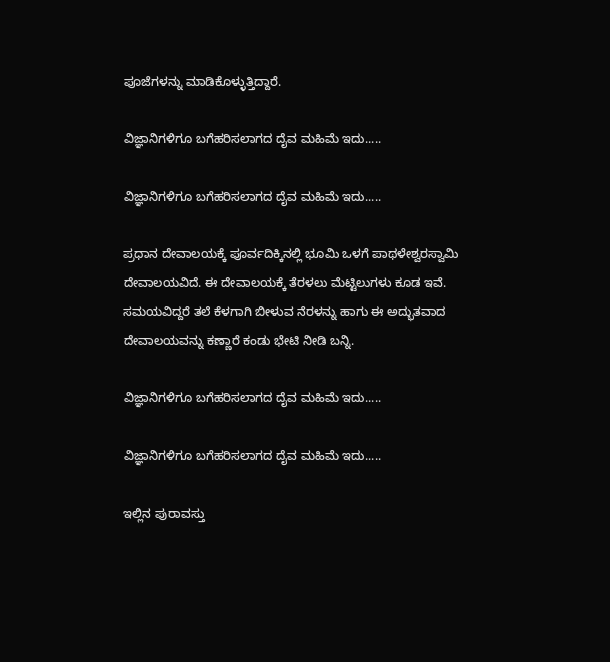ಪೂಜೆಗಳನ್ನು ಮಾಡಿಕೊಳ್ಳುತ್ತಿದ್ದಾರೆ.

ವಿಜ್ಞಾನಿಗಳಿಗೂ ಬಗೆಹರಿಸಲಾಗದ ದೈವ ಮಹಿಮೆ ಇದು.....

ವಿಜ್ಞಾನಿಗಳಿಗೂ ಬಗೆಹರಿಸಲಾಗದ ದೈವ ಮಹಿಮೆ ಇದು.....

ಪ್ರಧಾನ ದೇವಾಲಯಕ್ಕೆ ಪೂರ್ವದಿಕ್ಕಿನಲ್ಲಿ ಭೂಮಿ ಒಳಗೆ ಪಾಥಳೇಶ್ವರಸ್ವಾಮಿ ದೇವಾಲಯವಿದೆ. ಈ ದೇವಾಲಯಕ್ಕೆ ತೆರಳಲು ಮೆಟ್ಟಿಲುಗಳು ಕೂಡ ಇವೆ. ಸಮಯವಿದ್ದರೆ ತಲೆ ಕೆಳಗಾಗಿ ಬೀಳುವ ನೆರಳನ್ನು ಹಾಗು ಈ ಅದ್ಭುತವಾದ ದೇವಾಲಯವನ್ನು ಕಣ್ಣಾರೆ ಕಂಡು ಭೇಟಿ ನೀಡಿ ಬನ್ನಿ.

ವಿಜ್ಞಾನಿಗಳಿಗೂ ಬಗೆಹರಿಸಲಾಗದ ದೈವ ಮಹಿಮೆ ಇದು.....

ವಿಜ್ಞಾನಿಗಳಿಗೂ ಬಗೆಹರಿಸಲಾಗದ ದೈವ ಮಹಿಮೆ ಇದು.....

ಇಲ್ಲಿನ ಪುರಾವಸ್ತು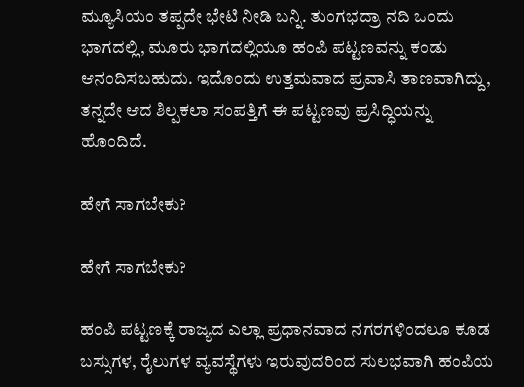ಮ್ಯೂಸಿಯಂ ತಪ್ಪದೇ ಭೇಟಿ ನೀಡಿ ಬನ್ನಿ. ತುಂಗಭದ್ರಾ ನದಿ ಒಂದು ಭಾಗದಲ್ಲಿ, ಮೂರು ಭಾಗದಲ್ಲಿಯೂ ಹಂಪಿ ಪಟ್ಟಣವನ್ನು ಕಂಡು ಆನಂದಿಸಬಹುದು. ಇದೊಂದು ಉತ್ತಮವಾದ ಪ್ರವಾಸಿ ತಾಣವಾಗಿದ್ದು, ತನ್ನದೇ ಆದ ಶಿಲ್ಪಕಲಾ ಸಂಪತ್ತಿಗೆ ಈ ಪಟ್ಟಣವು ಪ್ರಸಿದ್ಧಿಯನ್ನು ಹೊಂದಿದೆ.

ಹೇಗೆ ಸಾಗಬೇಕು?

ಹೇಗೆ ಸಾಗಬೇಕು?

ಹಂಪಿ ಪಟ್ಟಣಕ್ಕೆ ರಾಜ್ಯದ ಎಲ್ಲಾ ಪ್ರಧಾನವಾದ ನಗರಗಳಿಂದಲೂ ಕೂಡ ಬಸ್ಸುಗಳ, ರೈಲುಗಳ ವ್ಯವಸ್ಥೆಗಳು ಇರುವುದರಿಂದ ಸುಲಭವಾಗಿ ಹಂಪಿಯ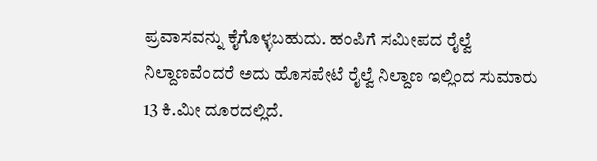ಪ್ರವಾಸವನ್ನು ಕೈಗೊಳ್ಳಬಹುದು. ಹಂಪಿಗೆ ಸಮೀಪದ ರೈಲ್ವೆ ನಿಲ್ದಾಣವೆಂದರೆ ಅದು ಹೊಸಪೇಟೆ ರೈಲ್ವೆ ನಿಲ್ದಾಣ ಇಲ್ಲಿಂದ ಸುಮಾರು 13 ಕಿ.ಮೀ ದೂರದಲ್ಲಿದೆ.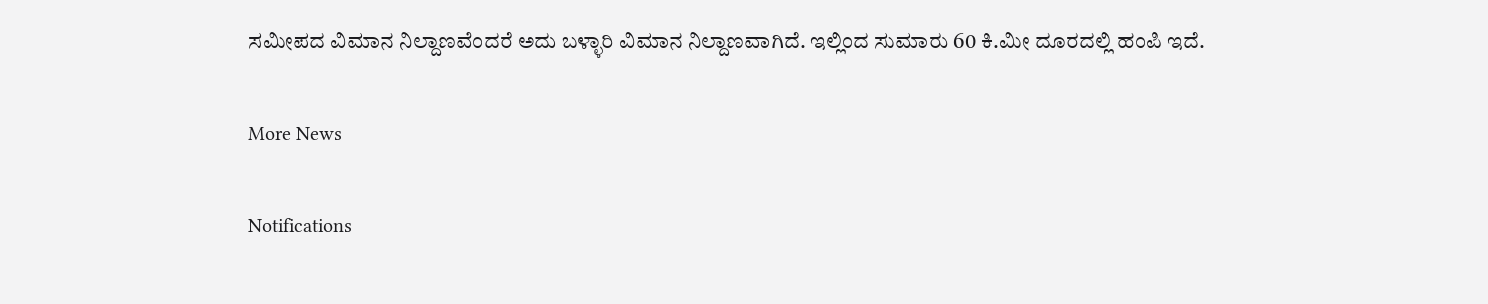ಸಮೀಪದ ವಿಮಾನ ನಿಲ್ದಾಣವೆಂದರೆ ಅದು ಬಳ್ಳಾರಿ ವಿಮಾನ ನಿಲ್ದಾಣವಾಗಿದೆ. ಇಲ್ಲಿಂದ ಸುಮಾರು 60 ಕಿ.ಮೀ ದೂರದಲ್ಲಿ ಹಂಪಿ ಇದೆ.

More News

Notifications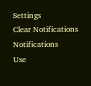Settings
Clear Notifications
Notifications
Use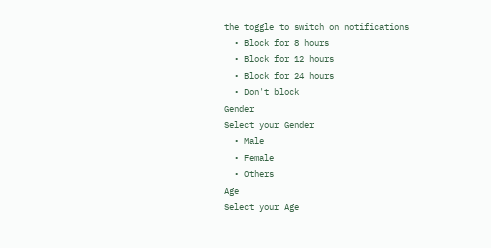the toggle to switch on notifications
  • Block for 8 hours
  • Block for 12 hours
  • Block for 24 hours
  • Don't block
Gender
Select your Gender
  • Male
  • Female
  • Others
Age
Select your Age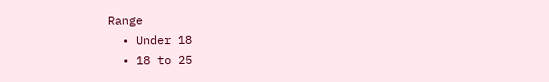Range
  • Under 18
  • 18 to 25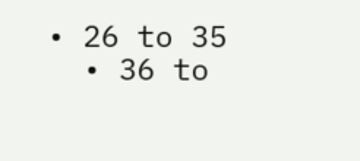• 26 to 35
  • 36 to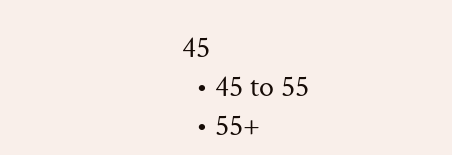45
  • 45 to 55
  • 55+